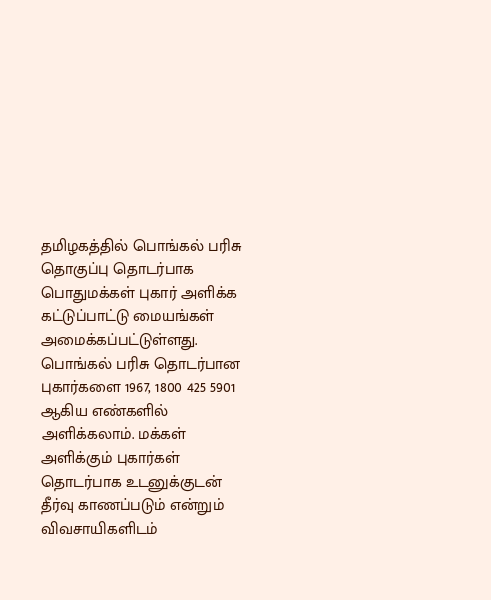தமிழகத்தில் பொங்கல் பரிசு தொகுப்பு தொடர்பாக பொதுமக்கள் புகார் அளிக்க கட்டுப்பாட்டு மையங்கள் அமைக்கப்பட்டுள்ளது. பொங்கல் பரிசு தொடர்பான புகார்களை 1967, 1800 425 5901 ஆகிய எண்களில் அளிக்கலாம். மக்கள் அளிக்கும் புகார்கள் தொடர்பாக உடனுக்குடன் தீர்வு காணப்படும் என்றும் விவசாயிகளிடம்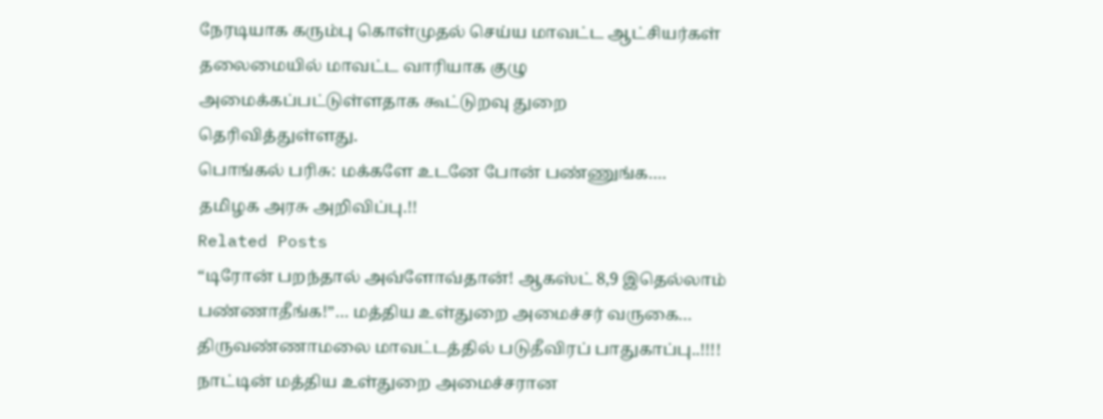நேரடியாக கரும்பு கொள்முதல் செய்ய மாவட்ட ஆட்சியர்கள் தலைமையில் மாவட்ட வாரியாக குழு அமைக்கப்பட்டுள்ளதாக கூட்டுறவு துறை தெரிவித்துள்ளது.
பொங்கல் பரிசு: மக்களே உடனே போன் பண்ணுங்க…. தமிழக அரசு அறிவிப்பு.!!
Related Posts
“டிரோன் பறந்தால் அவ்ளோவ்தான்! ஆகஸ்ட் 8,9 இதெல்லாம் பண்ணாதீங்க!”… மத்திய உள்துறை அமைச்சர் வருகை… திருவண்ணாமலை மாவட்டத்தில் படுதீவிரப் பாதுகாப்பு..!!!!
நாட்டின் மத்திய உள்துறை அமைச்சரான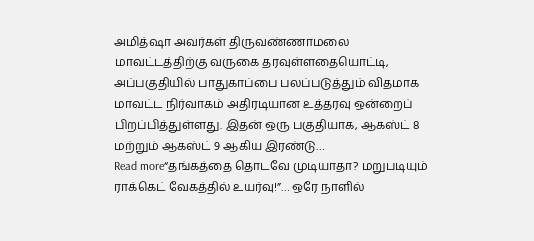அமித்ஷா அவர்கள் திருவண்ணாமலை மாவட்டத்திற்கு வருகை தரவுள்ளதையொட்டி, அப்பகுதியில் பாதுகாப்பை பலப்படுத்தும் விதமாக மாவட்ட நிர்வாகம் அதிரடியான உத்தரவு ஒன்றைப் பிறப்பித்துள்ளது. இதன் ஒரு பகுதியாக, ஆகஸ்ட் 8 மற்றும் ஆகஸ்ட் 9 ஆகிய இரண்டு…
Read more“தங்கத்தை தொடவே முடியாதா? மறுபடியும் ராக்கெட் வேகத்தில் உயர்வு!”… ஒரே நாளில்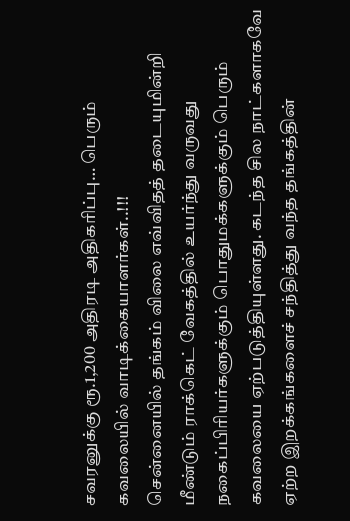சவரனுக்கு ரூ.1,200 அதிரடி அதிகரிப்பு… பெரும் கவலையில் வாடிக்கையாளர்கள்..!!!
சென்னையில் தங்கம் விலை எவ்விதத் தடையுமின்றி மீண்டும் ராக்கெட் வேகத்தில் உயர்ந்து வருவது நகைப்பிரியர்களுக்கும் பொதுமக்களுக்கும் பெரும் கவலையை ஏற்படுத்தியுள்ளது. கடந்த சில நாட்களாகவே ஏற்ற இறக்கங்களைச் சந்தித்து வந்த தங்கத்தின்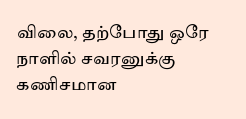விலை, தற்போது ஒரே நாளில் சவரனுக்கு கணிசமான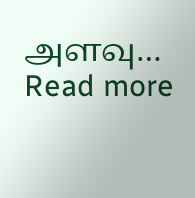அளவு…
Read more